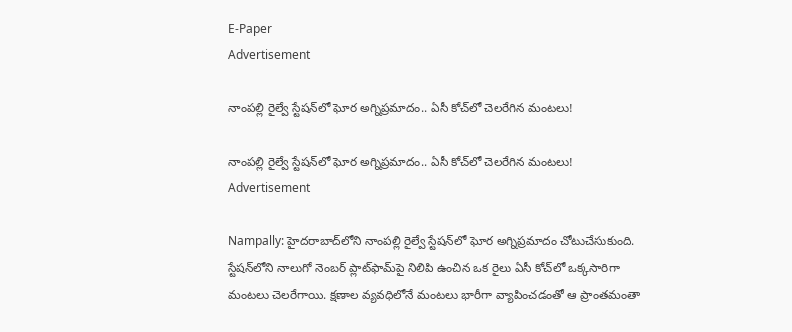E-Paper
Advertisement

నాంపల్లి రైల్వే స్టేషన్‌లో ఘోర అగ్నిప్రమాదం.. ఏసీ కోచ్‌లో చెలరేగిన మంటలు!

నాంపల్లి రైల్వే స్టేషన్‌లో ఘోర అగ్నిప్రమాదం.. ఏసీ కోచ్‌లో చెలరేగిన మంటలు!
Advertisement

Nampally: హైదరాబాద్‌లోని నాంపల్లి రైల్వే స్టేషన్‌లో ఘోర అగ్నిప్రమాదం చోటుచేసుకుంది. స్టేషన్‌లోని నాలుగో నెంబర్ ప్లాట్‌ఫామ్‌పై నిలిపి ఉంచిన ఒక రైలు ఏసీ కోచ్‌లో ఒక్కసారిగా మంటలు చెలరేగాయి. క్షణాల వ్యవధిలోనే మంటలు భారీగా వ్యాపించడంతో ఆ ప్రాంతమంతా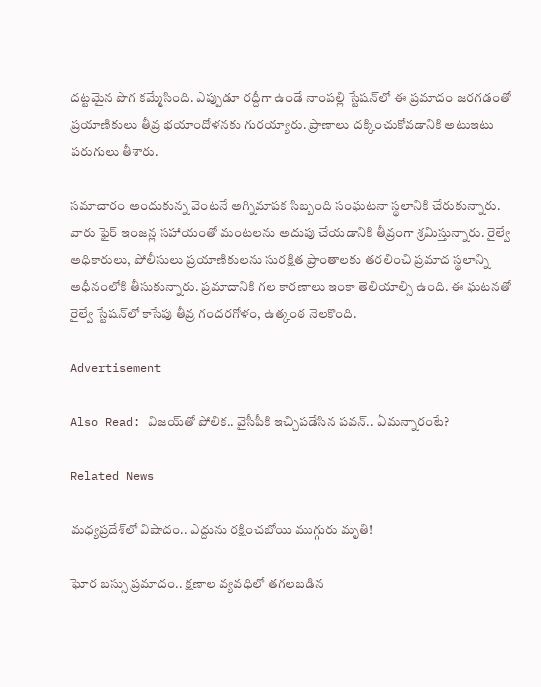దట్టమైన పొగ కమ్మేసింది. ఎప్పుడూ రద్దీగా ఉండే నాంపల్లి స్టేషన్‌లో ఈ ప్రమాదం జరగడంతో ప్రయాణికులు తీవ్ర భయాందోళనకు గురయ్యారు. ప్రాణాలు దక్కించుకోవడానికి అటుఇటు పరుగులు తీశారు.

సమాచారం అందుకున్న వెంటనే అగ్నిమాపక సిబ్బంది సంఘటనా స్థలానికి చేరుకున్నారు. వారు ఫైర్ ఇంజన్ల సహాయంతో మంటలను అదుపు చేయడానికి తీవ్రంగా శ్రమిస్తున్నారు. రైల్వే అధికారులు, పోలీసులు ప్రయాణికులను సురక్షిత ప్రాంతాలకు తరలించి ప్రమాద స్థలాన్ని అధీనంలోకి తీసుకున్నారు. ప్రమాదానికి గల కారణాలు ఇంకా తెలియాల్సి ఉంది. ఈ ఘటనతో రైల్వే స్టేషన్‌లో కాసేపు తీవ్ర గందరగోళం, ఉత్కంఠ నెలకొంది.

Advertisement

Also Read: విజయ్‌తో పోలిక.. వైసీపీకి ఇచ్చిపడేసిన పవన్.. ఏమన్నారంటే?

Related News

మధ్యప్రదేశ్‌లో విషాదం.. ఎద్దును రక్షించబోయి ముగ్గురు మృతి!

ఘోర బస్సు ప్రమాదం.. క్షణాల వ్యవధిలో తగలబడిన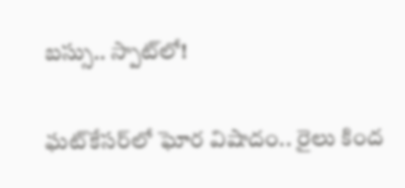బస్సు.. స్పాట్‌లో!

ఘట్‌కేసర్‌లో ఘోర విషాదం.. రైలు కింద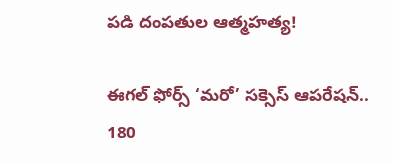పడి దంపతుల ఆత్మహత్య!

ఈగల్ ఫోర్స్ ‘మరో’ సక్సెస్ ఆపరేషన్.. 180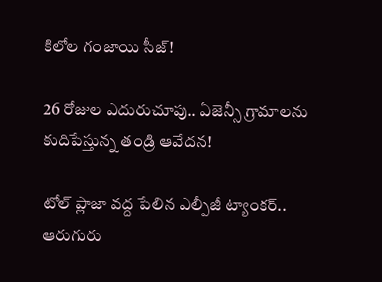కిలోల గంజాయి సీజ్!

26 రోజుల ఎదురుచూపు.. ఏజెన్సీ గ్రామాలను కుదిపేస్తున్న తండ్రి ఆవేదన!

టోల్ ప్లాజా వద్ద పేలిన ఎల్పీజీ ట్యాంకర్.. ఆరుగురు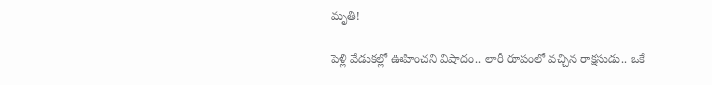మృతి!

పెళ్లి వేడుకల్లో ఊహించని విషాదం.. లారీ రూపంలో వచ్చిన రాక్షసుడు.. ఒకే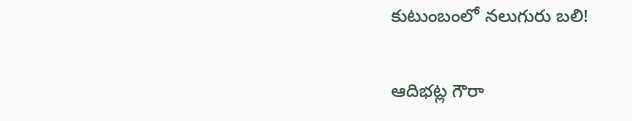కుటుంబంలో నలుగురు బలి!

ఆదిభట్ల గౌరా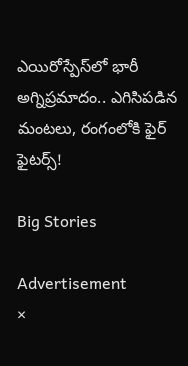ఎయిరోస్పేస్‌లో భారీ అగ్నిప్రమాదం.. ఎగిసిపడిన మంటలు, రంగంలోకి ఫైర్ ఫైటర్స్!

Big Stories

Advertisement
×